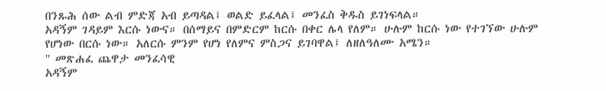በንጹሕ ሰው ልብ ምድጃ አብ ይጣዳል፤ ወልድ ይፈላል፤ መንፈስ ቅዱስ ይገነፍላል።
አዳኝም ገዳይም እርሱ ነውና። በሰማይና በምድርም ከርሱ በቀር ሌላ የለም። ሁሉም ከርሱ ነው የተገኘው ሁሉም የሆነው በርሱ ነው። አለርሱ ምንም የሆነ የለምና ምስጋና ይገባዋል፤ ለዘለዓለሙ አሜን።
" መጽሐፈ ጨዋታ መንፈሳዊ
አዳኝም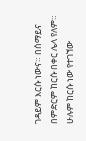ገዳይም እርሱ ነውና። በሰማይና በምድርም ከርሱ በቀር ሌላ የለም። ሁሉም ከርሱ ነው የተገኘው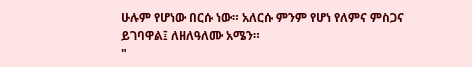ሁሉም የሆነው በርሱ ነው። አለርሱ ምንም የሆነ የለምና ምስጋና ይገባዋል፤ ለዘለዓለሙ አሜን።
"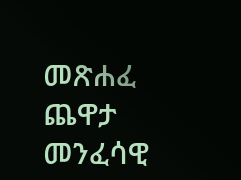መጽሐፈ ጨዋታ መንፈሳዊ